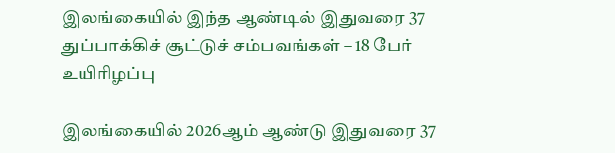இலங்கையில் இந்த ஆண்டில் இதுவரை 37 துப்பாக்கிச் சூட்டுச் சம்பவங்கள் – 18 பேர் உயிரிழப்பு

இலங்கையில் 2026ஆம் ஆண்டு இதுவரை 37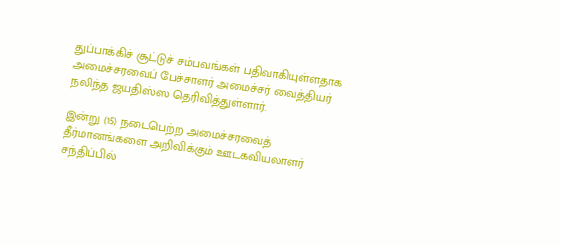துப்பாக்கிச் சூட்டுச் சம்பவங்கள் பதிவாகியுள்ளதாக அமைச்சரவைப் பேச்சாளர் அமைச்சர் வைத்தியர் நலிந்த ஜயதிஸ்ஸ தெரிவித்துள்ளார்.

இன்று (15) நடைபெற்ற அமைச்சரவைத் தீர்மானங்களை அறிவிக்கும் ஊடகவியலாளர் சந்திப்பில்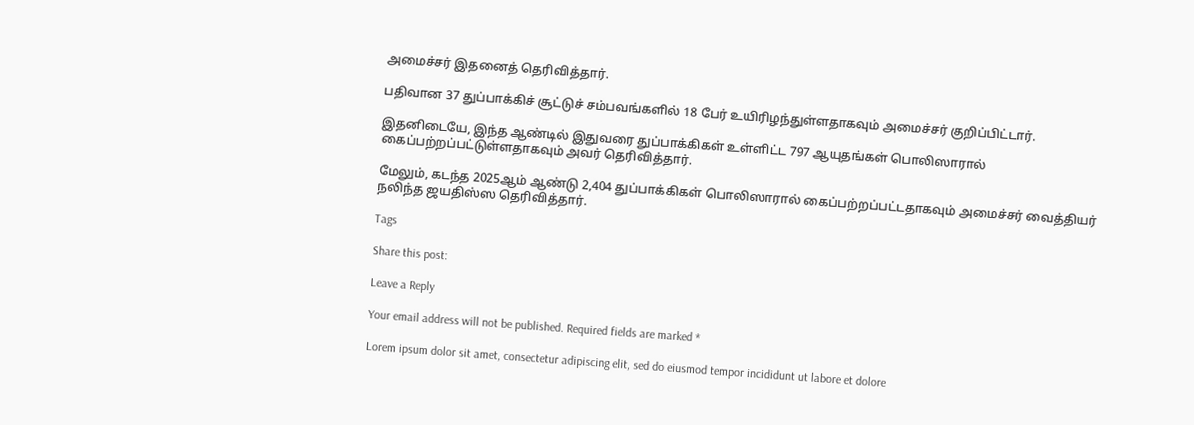அமைச்சர் இதனைத் தெரிவித்தார்.

பதிவான 37 துப்பாக்கிச் சூட்டுச் சம்பவங்களில் 18 பேர் உயிரிழந்துள்ளதாகவும் அமைச்சர் குறிப்பிட்டார்.

இதனிடையே, இந்த ஆண்டில் இதுவரை துப்பாக்கிகள் உள்ளிட்ட 797 ஆயுதங்கள் பொலிஸாரால் கைப்பற்றப்பட்டுள்ளதாகவும் அவர் தெரிவித்தார்.

மேலும், கடந்த 2025ஆம் ஆண்டு 2,404 துப்பாக்கிகள் பொலிஸாரால் கைப்பற்றப்பட்டதாகவும் அமைச்சர் வைத்தியர் நலிந்த ஜயதிஸ்ஸ தெரிவித்தார்.

Tags

Share this post:

Leave a Reply

Your email address will not be published. Required fields are marked *

Lorem ipsum dolor sit amet, consectetur adipiscing elit, sed do eiusmod tempor incididunt ut labore et dolore